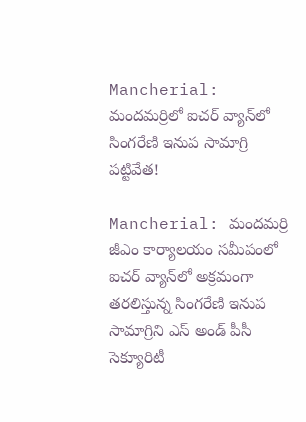Mancherial: మందమర్రిలో ఐచర్ వ్యాన్‌లో సింగరేణి ఇనుప సామాగ్రి పట్టివేత!

Mancherial: మందమర్రి జీఎం కార్యాలయం సమీపంలో ఐచర్ వ్యాన్‌లో అక్రమంగా తరలిస్తున్న సింగరేణి ఇనుప సామాగ్రిని ఎస్ అండ్ పీసీ సెక్యూరిటీ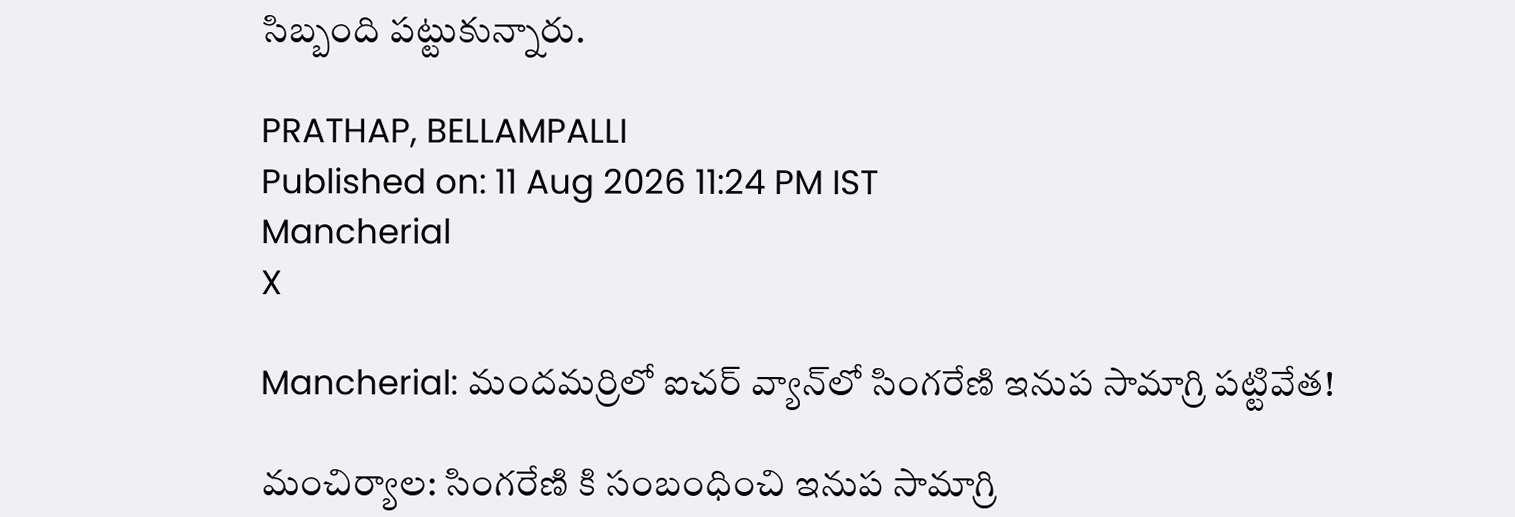సిబ్బంది పట్టుకున్నారు.

PRATHAP, BELLAMPALLI
Published on: 11 Aug 2026 11:24 PM IST
Mancherial
X

Mancherial: మందమర్రిలో ఐచర్ వ్యాన్‌లో సింగరేణి ఇనుప సామాగ్రి పట్టివేత!

మంచిర్యాల: సింగరేణి కి సంబంధించి ఇనుప సామాగ్రి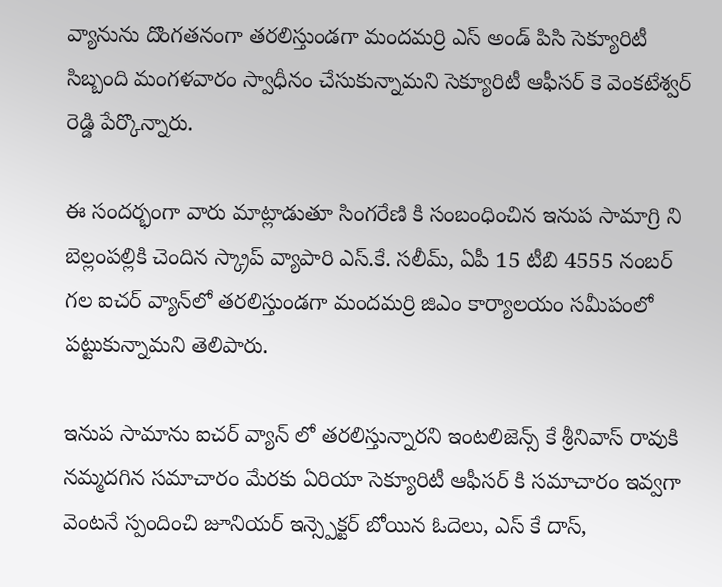వ్యానును దొంగతనంగా తరలిస్తుండగా మందమర్రి ఎస్ అండ్ పిసి సెక్యూరిటీ సిబ్బంది మంగళవారం స్వాధీనం చేసుకున్నామని సెక్యూరిటీ ఆఫీసర్ కె వెంకటేశ్వర్ రెడ్డి పేర్కొన్నారు.

ఈ సందర్భంగా వారు మాట్లాడుతూ సింగరేణి కి సంబంధించిన ఇనుప సామాగ్రి ని బెల్లంపల్లికి చెందిన స్క్రాప్ వ్యాపారి ఎస్.కే. సలీమ్, ఏపీ 15 టీబి 4555 నంబర్ గల ఐచర్ వ్యాన్‌లో తరలిస్తుండగా మందమర్రి జిఎం కార్యాలయం సమీపంలో పట్టుకున్నామని తెలిపారు.

ఇనుప సామాను ఐచర్ వ్యాన్ లో తరలిస్తున్నారని ఇంటలిజెన్స్ కే శ్రీనివాస్ రావుకి నమ్మదగిన సమాచారం మేరకు ఏరియా సెక్యూరిటీ ఆఫీసర్ కి సమాచారం ఇవ్వగా వెంటనే స్పందించి జూనియర్ ఇన్స్పెక్టర్ బోయిన ఓదెలు, ఎస్ కే దాస్,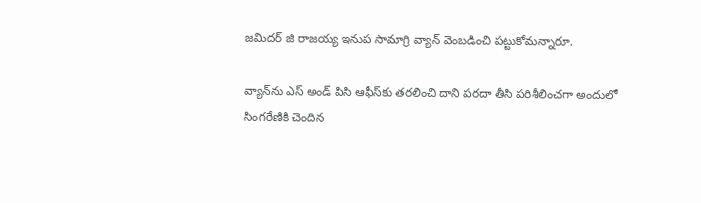జమిదర్ జి రాజయ్య ఇనుప సామాగ్రి వ్యాన్ వెంబడించి పట్టుకోమన్నారూ.

వ్యాన్‌ను ఎస్ అండ్ పిసి ఆఫీస్‌కు తరలించి దాని పరదా తీసి పరిశీలించగా అందులో సింగరేణికి చెందిన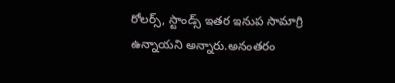రోలర్స్, స్టాండ్స్ ఇతర ఇనుప సామాగ్రి ఉన్నాయని అన్నారు.అనంతరం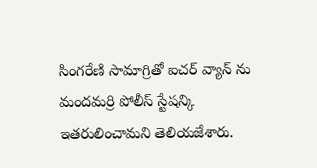సింగరేణి సామాగ్రితో ఐచర్ వ్యాన్ ను మందమర్రి పోలీస్ స్టేషన్కి ఇతరులించామని తెలియజేశారు.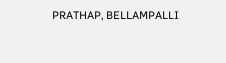PRATHAP, BELLAMPALLI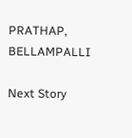PRATHAP, BELLAMPALLI

Next Story